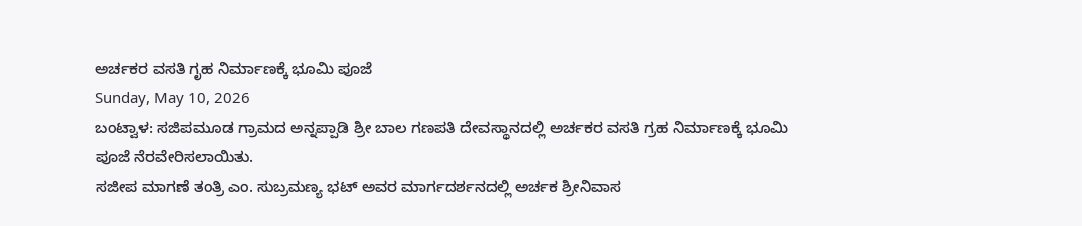ಅರ್ಚಕರ ವಸತಿ ಗೃಹ ನಿರ್ಮಾಣಕ್ಕೆ ಭೂಮಿ ಪೂಜೆ
Sunday, May 10, 2026
ಬಂಟ್ವಾಳ: ಸಜಿಪಮೂಡ ಗ್ರಾಮದ ಅನ್ನಪ್ಪಾಡಿ ಶ್ರೀ ಬಾಲ ಗಣಪತಿ ದೇವಸ್ಥಾನದಲ್ಲಿ ಅರ್ಚಕರ ವಸತಿ ಗ್ರಹ ನಿರ್ಮಾಣಕ್ಕೆ ಭೂಮಿ ಪೂಜೆ ನೆರವೇರಿಸಲಾಯಿತು.
ಸಜೀಪ ಮಾಗಣೆ ತಂತ್ರಿ ಎಂ. ಸುಬ್ರಮಣ್ಯ ಭಟ್ ಅವರ ಮಾರ್ಗದರ್ಶನದಲ್ಲಿ ಅರ್ಚಕ ಶ್ರೀನಿವಾಸ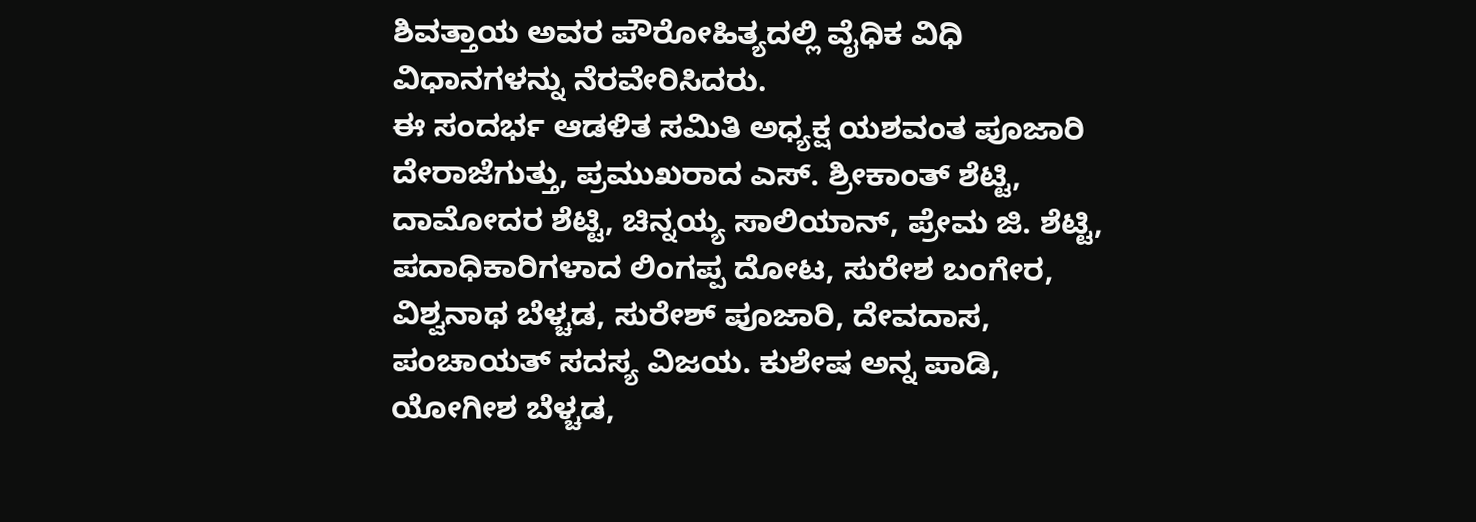ಶಿವತ್ತಾಯ ಅವರ ಪೌರೋಹಿತ್ಯದಲ್ಲಿ ವೈಧಿಕ ವಿಧಿ ವಿಧಾನಗಳನ್ನು ನೆರವೇರಿಸಿದರು.
ಈ ಸಂದರ್ಭ ಆಡಳಿತ ಸಮಿತಿ ಅಧ್ಯಕ್ಷ ಯಶವಂತ ಪೂಜಾರಿ ದೇರಾಜೆಗುತ್ತು, ಪ್ರಮುಖರಾದ ಎಸ್. ಶ್ರೀಕಾಂತ್ ಶೆಟ್ಟಿ, ದಾಮೋದರ ಶೆಟ್ಟಿ, ಚಿನ್ನಯ್ಯ ಸಾಲಿಯಾನ್, ಪ್ರೇಮ ಜಿ. ಶೆಟ್ಟಿ, ಪದಾಧಿಕಾರಿಗಳಾದ ಲಿಂಗಪ್ಪ ದೋಟ, ಸುರೇಶ ಬಂಗೇರ, ವಿಶ್ವನಾಥ ಬೆಳ್ಚಡ, ಸುರೇಶ್ ಪೂಜಾರಿ, ದೇವದಾಸ, ಪಂಚಾಯತ್ ಸದಸ್ಯ ವಿಜಯ. ಕುಶೇಷ ಅನ್ನ ಪಾಡಿ, ಯೋಗೀಶ ಬೆಳ್ಚಡ,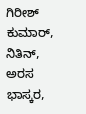ಗಿರೀಶ್ ಕುಮಾರ್, ನಿತಿನ್, ಅರಸ ಭಾಸ್ಕರ,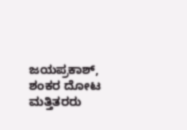ಜಯಪ್ರಕಾಶ್, ಶಂಕರ ದೋಟ ಮತ್ತಿತರರು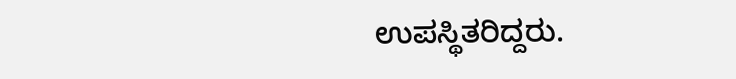ಉಪಸ್ಥಿತರಿದ್ದರು.